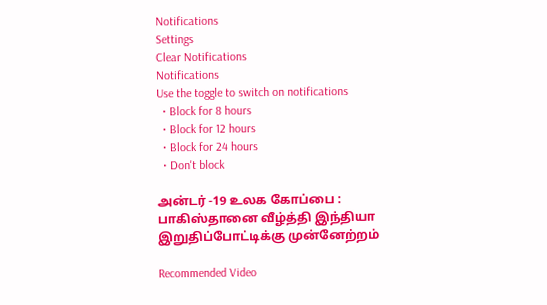Notifications
Settings
Clear Notifications
Notifications
Use the toggle to switch on notifications
  • Block for 8 hours
  • Block for 12 hours
  • Block for 24 hours
  • Don't block

அன்டர் -19 உலக கோப்பை : பாகிஸ்தானை வீழ்த்தி இந்தியா இறுதிப்போட்டிக்கு முன்னேற்றம்

Recommended Video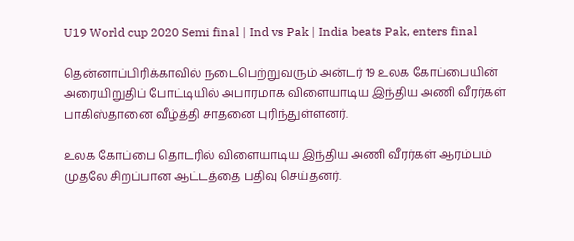U19 World cup 2020 Semi final | Ind vs Pak | India beats Pak, enters final

தென்னாப்பிரிக்காவில் நடைபெற்றுவரும் அன்டர் 19 உலக கோப்பையின் அரையிறுதிப் போட்டியில் அபாரமாக விளையாடிய இந்திய அணி வீரர்கள் பாகிஸ்தானை வீழ்த்தி சாதனை புரிந்துள்ளனர்.

உலக கோப்பை தொடரில் விளையாடிய இந்திய அணி வீரர்கள் ஆரம்பம் முதலே சிறப்பான ஆட்டத்தை பதிவு செய்தனர்.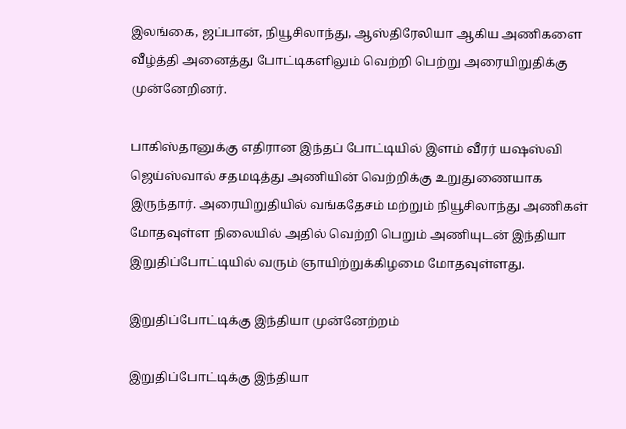இலங்கை, ஜப்பான், நியூசிலாந்து, ஆஸ்திரேலியா ஆகிய அணிகளை வீழ்த்தி அனைத்து போட்டிகளிலும் வெற்றி பெற்று அரையிறுதிக்கு முன்னேறினர்.

பாகிஸ்தானுக்கு எதிரான இந்தப் போட்டியில் இளம் வீரர் யஷஸ்வி ஜெய்ஸ்வால் சதமடித்து அணியின் வெற்றிக்கு உறுதுணையாக இருந்தார். அரையிறுதியில் வங்கதேசம் மற்றும் நியூசிலாந்து அணிகள் மோதவுள்ள நிலையில் அதில் வெற்றி பெறும் அணியுடன் இந்தியா இறுதிப்போட்டியில் வரும் ஞாயிற்றுக்கிழமை மோதவுள்ளது.

இறுதிப்போட்டிக்கு இந்தியா முன்னேற்றம்

இறுதிப்போட்டிக்கு இந்தியா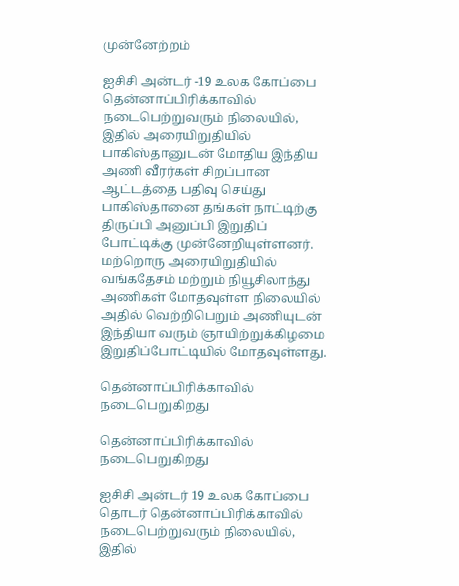முன்னேற்றம்

ஐசிசி அன்டர் -19 உலக கோப்பை தென்னாப்பிரிக்காவில் நடைபெற்றுவரும் நிலையில், இதில் அரையிறுதியில் பாகிஸ்தானுடன் மோதிய இந்திய அணி வீரர்கள் சிறப்பான ஆட்டத்தை பதிவு செய்து பாகிஸ்தானை தங்கள் நாட்டிற்கு திருப்பி அனுப்பி இறுதிப் போட்டிக்கு முன்னேறியுள்ளனர். மற்றொரு அரையிறுதியில் வங்கதேசம் மற்றும் நியூசிலாந்து அணிகள் மோதவுள்ள நிலையில் அதில் வெற்றிபெறும் அணியுடன் இந்தியா வரும் ஞாயிற்றுக்கிழமை இறுதிப்போட்டியில் மோதவுள்ளது.

தென்னாப்பிரிக்காவில் நடைபெறுகிறது

தென்னாப்பிரிக்காவில் நடைபெறுகிறது

ஐசிசி அன்டர் 19 உலக கோப்பை தொடர் தென்னாப்பிரிக்காவில் நடைபெற்றுவரும் நிலையில், இதில்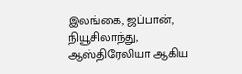இலங்கை, ஜப்பான், நியூசிலாந்து, ஆஸ்திரேலியா ஆகிய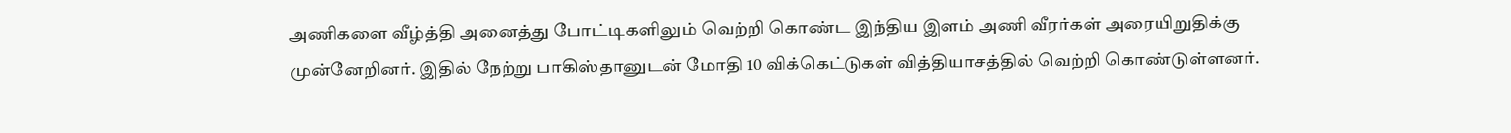அணிகளை வீழ்த்தி அனைத்து போட்டிகளிலும் வெற்றி கொண்ட இந்திய இளம் அணி வீரர்கள் அரையிறுதிக்கு முன்னேறினர். இதில் நேற்று பாகிஸ்தானுடன் மோதி 10 விக்கெட்டுகள் வித்தியாசத்தில் வெற்றி கொண்டுள்ளனர்.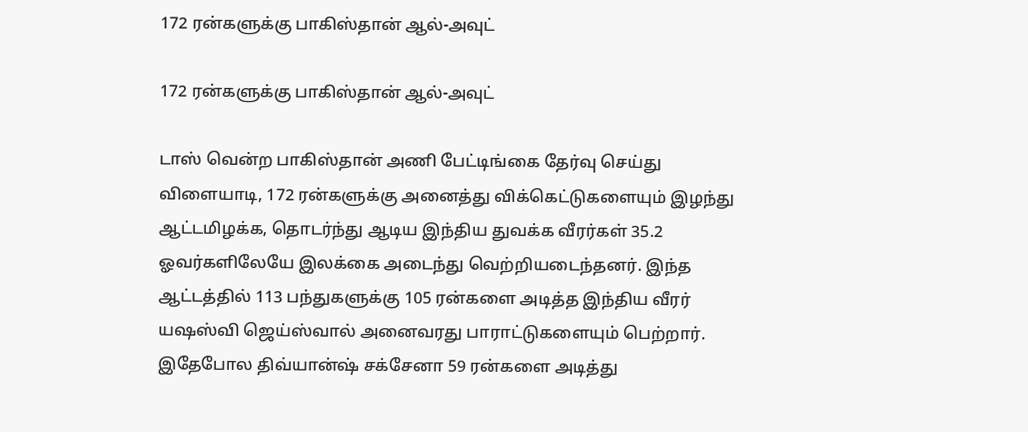172 ரன்களுக்கு பாகிஸ்தான் ஆல்-அவுட்

172 ரன்களுக்கு பாகிஸ்தான் ஆல்-அவுட்

டாஸ் வென்ற பாகிஸ்தான் அணி பேட்டிங்கை தேர்வு செய்து விளையாடி, 172 ரன்களுக்கு அனைத்து விக்கெட்டுகளையும் இழந்து ஆட்டமிழக்க, தொடர்ந்து ஆடிய இந்திய துவக்க வீரர்கள் 35.2 ஓவர்களிலேயே இலக்கை அடைந்து வெற்றியடைந்தனர். இந்த ஆட்டத்தில் 113 பந்துகளுக்கு 105 ரன்களை அடித்த இந்திய வீரர் யஷஸ்வி ஜெய்ஸ்வால் அனைவரது பாராட்டுகளையும் பெற்றார். இதேபோல திவ்யான்ஷ் சக்சேனா 59 ரன்களை அடித்து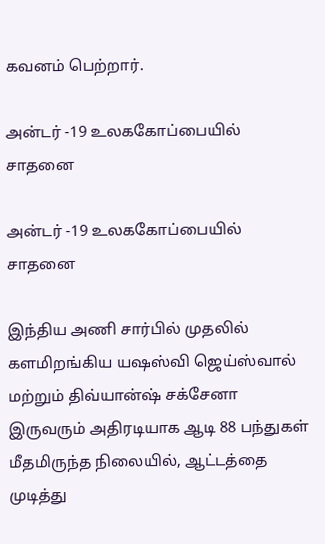கவனம் பெற்றார்.

அன்டர் -19 உலககோப்பையில் சாதனை

அன்டர் -19 உலககோப்பையில் சாதனை

இந்திய அணி சார்பில் முதலில் களமிறங்கிய யஷஸ்வி ஜெய்ஸ்வால் மற்றும் திவ்யான்ஷ் சக்சேனா இருவரும் அதிரடியாக ஆடி 88 பந்துகள் மீதமிருந்த நிலையில், ஆட்டத்தை முடித்து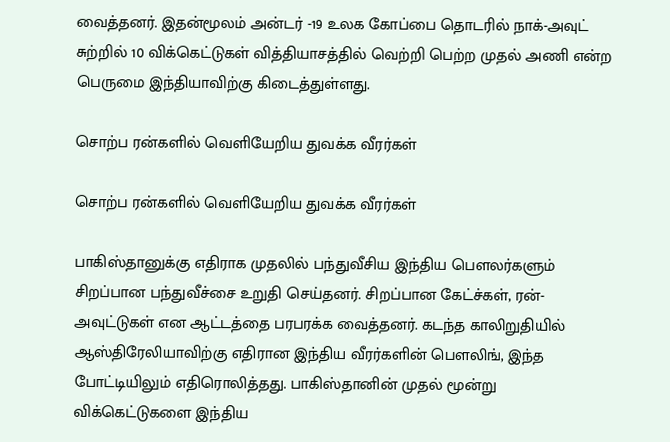வைத்தனர். இதன்மூலம் அன்டர் -19 உலக கோப்பை தொடரில் நாக்-அவுட் சுற்றில் 10 விக்கெட்டுகள் வித்தியாசத்தில் வெற்றி பெற்ற முதல் அணி என்ற பெருமை இந்தியாவிற்கு கிடைத்துள்ளது.

சொற்ப ரன்களில் வெளியேறிய துவக்க வீரர்கள்

சொற்ப ரன்களில் வெளியேறிய துவக்க வீரர்கள்

பாகிஸ்தானுக்கு எதிராக முதலில் பந்துவீசிய இந்திய பௌலர்களும் சிறப்பான பந்துவீச்சை உறுதி செய்தனர். சிறப்பான கேட்ச்கள், ரன்-அவுட்டுகள் என ஆட்டத்தை பரபரக்க வைத்தனர். கடந்த காலிறுதியில் ஆஸ்திரேலியாவிற்கு எதிரான இந்திய வீரர்களின் பௌலிங், இந்த போட்டியிலும் எதிரொலித்தது. பாகிஸ்தானின் முதல் மூன்று விக்கெட்டுகளை இந்திய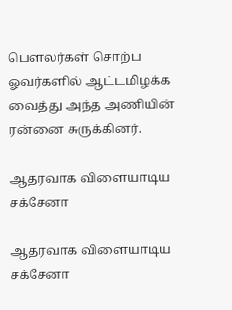பௌலர்கள் சொற்ப ஓவர்களில் ஆட்டமிழக்க வைத்து அந்த அணியின் ரன்னை சுருக்கினர்.

ஆதரவாக விளையாடிய சக்சேனா

ஆதரவாக விளையாடிய சக்சேனா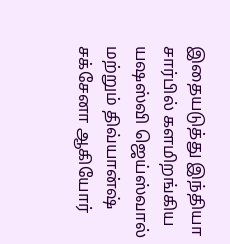இதையடுத்து இந்தியா சார்பில் களமிறங்கிய யஷஸ்வி ஜெய்ஸ்வால் மற்றும் திவ்யான்ஷ் சக்சேனா ஆகியோர்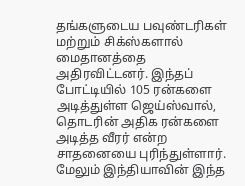தங்களுடைய பவுண்டரிகள் மற்றும் சிக்ஸ்களால் மைதானத்தை அதிரவிட்டனர். இந்தப் போட்டியில் 105 ரன்களை அடித்துள்ள ஜெய்ஸ்வால், தொடரின் அதிக ரன்களை அடித்த வீரர் என்ற சாதனையை புரிந்துள்ளார். மேலும் இந்தியாவின் இந்த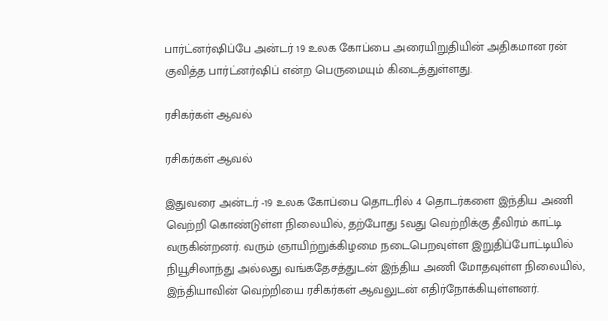பார்ட்னர்ஷிப்பே அன்டர் 19 உலக கோப்பை அரையிறுதியின் அதிகமான ரன் குவித்த பார்ட்னர்ஷிப் என்ற பெருமையும் கிடைத்துள்ளது.

ரசிகர்கள் ஆவல்

ரசிகர்கள் ஆவல்

இதுவரை அன்டர் -19 உலக கோப்பை தொடரில் 4 தொடர்களை இந்திய அணி வெற்றி கொண்டுள்ள நிலையில், தற்போது 5வது வெற்றிக்கு தீவிரம் காட்டி வருகின்றனர். வரும் ஞாயிற்றுக்கிழமை நடைபெறவுள்ள இறுதிப்போட்டியில் நியூசிலாந்து அல்லது வங்கதேசத்துடன் இந்திய அணி மோதவுள்ள நிலையில், இந்தியாவின் வெற்றியை ரசிகர்கள் ஆவலுடன் எதிர்நோக்கியுள்ளனர்.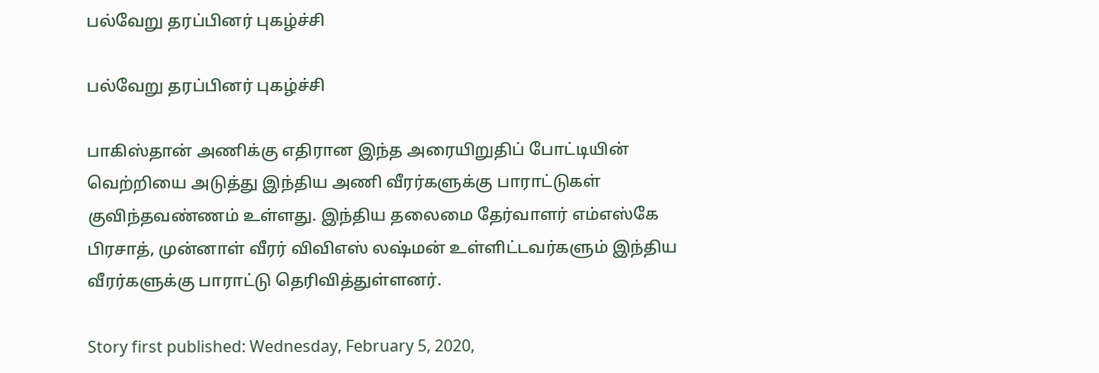பல்வேறு தரப்பினர் புகழ்ச்சி

பல்வேறு தரப்பினர் புகழ்ச்சி

பாகிஸ்தான் அணிக்கு எதிரான இந்த அரையிறுதிப் போட்டியின் வெற்றியை அடுத்து இந்திய அணி வீரர்களுக்கு பாராட்டுகள் குவிந்தவண்ணம் உள்ளது. இந்திய தலைமை தேர்வாளர் எம்எஸ்கே பிரசாத், முன்னாள் வீரர் விவிஎஸ் லஷ்மன் உள்ளிட்டவர்களும் இந்திய வீரர்களுக்கு பாராட்டு தெரிவித்துள்ளனர்.

Story first published: Wednesday, February 5, 2020,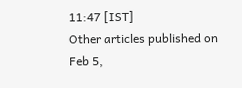11:47 [IST]
Other articles published on Feb 5,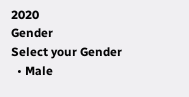2020
Gender
Select your Gender
  • Male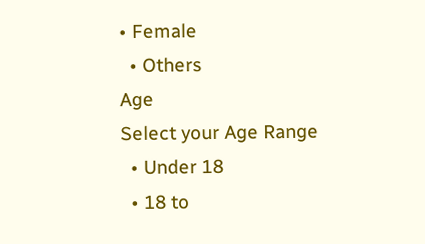• Female
  • Others
Age
Select your Age Range
  • Under 18
  • 18 to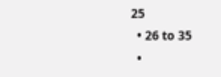25
  • 26 to 35
  •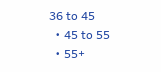36 to 45
  • 45 to 55
  • 55+